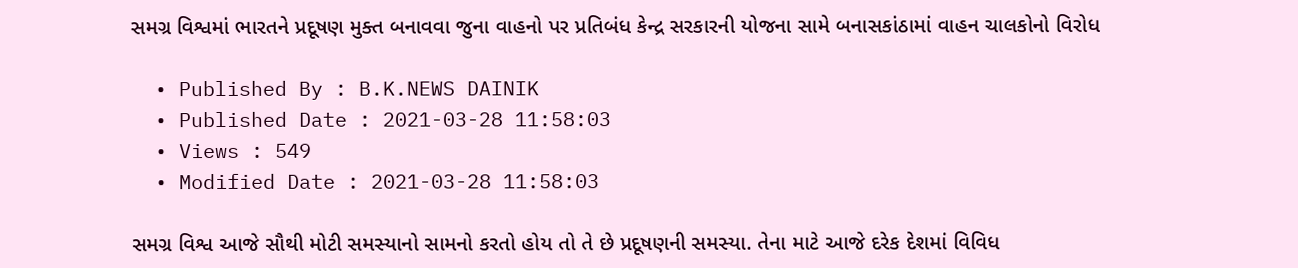સમગ્ર વિશ્વમાં ભારતને પ્રદૂષણ મુક્ત બનાવવા જુના વાહનો પર પ્રતિબંધ કેન્દ્ર સરકારની યોજના સામે બનાસકાંઠામાં વાહન ચાલકોનો વિરોધ

  • Published By : B.K.NEWS DAINIK
  • Published Date : 2021-03-28 11:58:03
  • Views : 549
  • Modified Date : 2021-03-28 11:58:03

સમગ્ર વિશ્વ આજે સૌથી મોટી સમસ્યાનો સામનો કરતો હોય તો તે છે પ્રદૂષણની સમસ્યા. તેના માટે આજે દરેક દેશમાં વિવિધ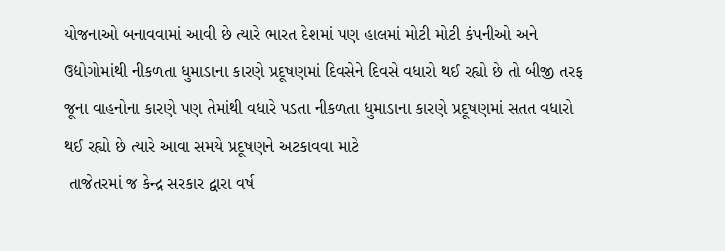યોજનાઓ બનાવવામાં આવી છે ત્યારે ભારત દેશમાં પણ હાલમાં મોટી મોટી કંપનીઓ અને ઉદ્યોગોમાંથી નીકળતા ધુમાડાના કારણે પ્રદૂષણમાં દિવસેને દિવસે વધારો થઈ રહ્યો છે તો બીજી તરફ જૂના વાહનોના કારણે પણ તેમાંથી વધારે પડતા નીકળતા ધુમાડાના કારણે પ્રદૂષણમાં સતત વધારો થઈ રહ્યો છે ત્યારે આવા સમયે પ્રદૂષણને અટકાવવા માટે
 તાજેતરમાં જ કેન્દ્ર સરકાર દ્વારા વર્ષ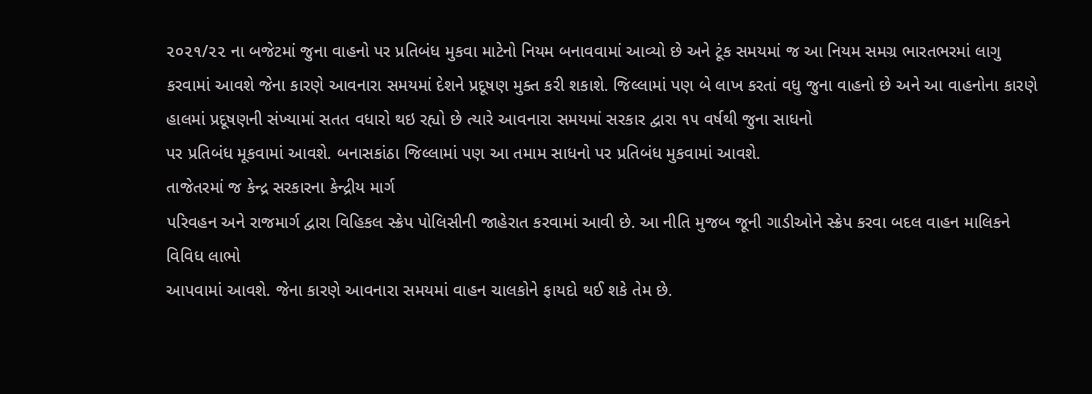૨૦૨૧/૨૨ ના બજેટમાં જુના વાહનો પર પ્રતિબંધ મુકવા માટેનો નિયમ બનાવવામાં આવ્યો છે અને ટૂંક સમયમાં જ આ નિયમ સમગ્ર ભારતભરમાં લાગુ કરવામાં આવશે જેના કારણે આવનારા સમયમાં દેશને પ્રદૂષણ મુક્ત કરી શકાશે. જિલ્લામાં પણ બે લાખ કરતાં વધુ જુના વાહનો છે અને આ વાહનોના કારણે હાલમાં પ્રદૂષણની સંખ્યામાં સતત વધારો થઇ રહ્યો છે ત્યારે આવનારા સમયમાં સરકાર દ્વારા ૧૫ વર્ષથી જુના સાધનો
પર પ્રતિબંધ મૂકવામાં આવશે. બનાસકાંઠા જિલ્લામાં પણ આ તમામ સાધનો પર પ્રતિબંધ મુકવામાં આવશે.
તાજેતરમાં જ કેન્દ્ર સરકારના કેન્દ્રીય માર્ગ
પરિવહન અને રાજમાર્ગ દ્વારા વિહિકલ સ્ક્રેપ પોલિસીની જાહેરાત કરવામાં આવી છે. આ નીતિ મુજબ જૂની ગાડીઓને સ્ક્રેપ કરવા બદલ વાહન માલિકને વિવિધ લાભો
આપવામાં આવશે. જેના કારણે આવનારા સમયમાં વાહન ચાલકોને ફાયદો થઈ શકે તેમ છે.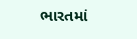ભારતમાં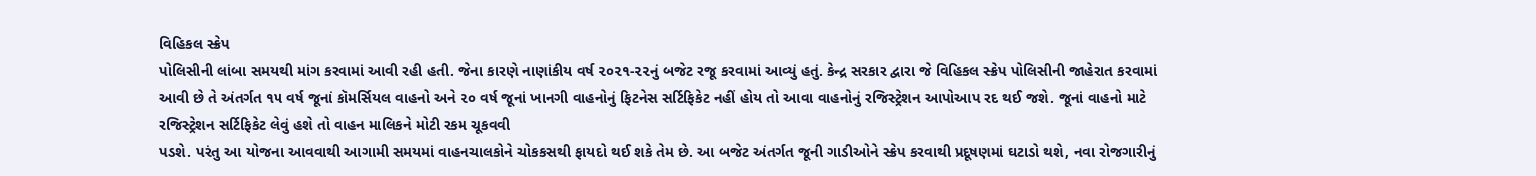વિહિકલ સ્ક્રેપ
પોલિસીની લાંબા સમયથી માંગ કરવામાં આવી રહી હતી. જેના કારણે નાણાંકીય વર્ષ ૨૦૨૧-૨૨નું બજેટ રજૂ કરવામાં આવ્યું હતું. કેન્દ્ર સરકાર દ્વારા જે વિહિકલ સ્ક્રેપ પોલિસીની જાહેરાત કરવામાં આવી છે તે અંતર્ગત ૧૫ વર્ષ જૂનાં કૉમર્સિયલ વાહનો અને ૨૦ વર્ષ જૂનાં ખાનગી વાહનોનું ફિટનેસ સર્ટિફિકેટ નહીં હોય તો આવા વાહનોનું રજિસ્ટ્રેશન આપોઆપ રદ થઈ જશે. જૂનાં વાહનો માટે રજિસ્ટ્રેશન સર્ટિફિકેટ લેવું હશે તો વાહન માલિકને મોટી રકમ ચૂકવવી
પડશે. પરંતુ આ યોજના આવવાથી આગામી સમયમાં વાહનચાલકોને ચોકકસથી ફાયદો થઈ શકે તેમ છે. આ બજેટ અંતર્ગત જૂની ગાડીઓને સ્ક્રેપ કરવાથી પ્રદૂષણમાં ઘટાડો થશે, નવા રોજગારીનું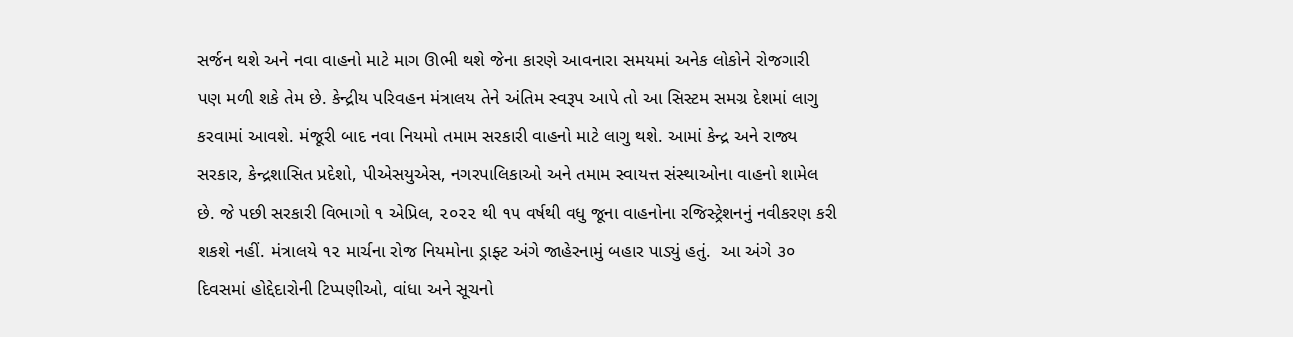સર્જન થશે અને નવા વાહનો માટે માગ ઊભી થશે જેના કારણે આવનારા સમયમાં અનેક લોકોને રોજગારી પણ મળી શકે તેમ છે. કેન્દ્રીય પરિવહન મંત્રાલય તેને અંતિમ સ્વરૂપ આપે તો આ સિસ્ટમ સમગ્ર દેશમાં લાગુ કરવામાં આવશે. મંજૂરી બાદ નવા નિયમો તમામ સરકારી વાહનો માટે લાગુ થશે. આમાં કેન્દ્ર અને રાજ્ય સરકાર, કેન્દ્રશાસિત પ્રદેશો, પીએસયુએસ, નગરપાલિકાઓ અને તમામ સ્વાયત્ત સંસ્થાઓના વાહનો શામેલ છે. જે પછી સરકારી વિભાગો ૧ એપ્રિલ, ૨૦૨૨ થી ૧૫ વર્ષથી વધુ જૂના વાહનોના રજિસ્ટ્રેશનનું નવીકરણ કરી શકશે નહીં. મંત્રાલયે ૧૨ માર્ચના રોજ નિયમોના ડ્રાફ્ટ અંગે જાહેરનામું બહાર પાડ્યું હતું.  આ અંગે ૩૦ દિવસમાં હોદ્દેદારોની ટિપ્પણીઓ, વાંધા અને સૂચનો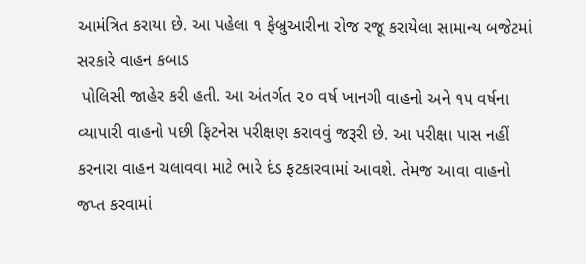આમંત્રિત કરાયા છે. આ પહેલા ૧ ફેબ્રુઆરીના રોજ રજૂ કરાયેલા સામાન્ય બજેટમાં સરકારે વાહન કબાડ
 પોલિસી જાહેર કરી હતી. આ અંતર્ગત ૨૦ વર્ષ ખાનગી વાહનો અને ૧૫ વર્ષના
વ્યાપારી વાહનો પછી ફિટનેસ પરીક્ષણ કરાવવું જરૂરી છે. આ પરીક્ષા પાસ નહીં કરનારા વાહન ચલાવવા માટે ભારે દંડ ફટકારવામાં આવશે. તેમજ આવા વાહનો જપ્ત કરવામાં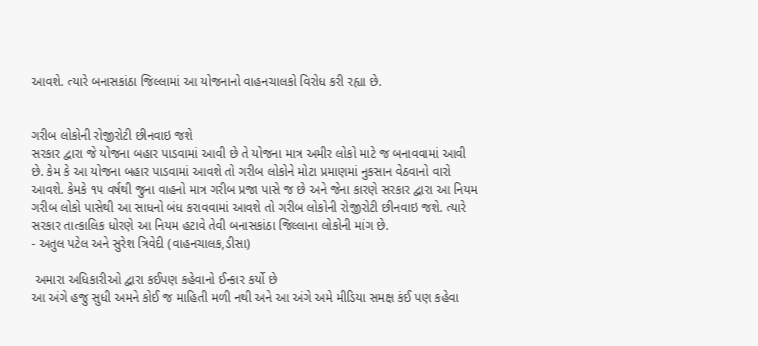આવશે. ત્યારે બનાસકાંઠા જિલ્લામાં આ યોજનાનો વાહનચાલકો વિરોધ કરી રહ્યા છે.


ગરીબ લોકોની રોજીરોટી છીનવાઇ જશે
સરકાર દ્વારા જે યોજના બહાર પાડવામાં આવી છે તે યોજના માત્ર અમીર લોકો માટે જ બનાવવામાં આવી છે. કેમ કે આ યોજના બહાર પાડવામાં આવશે તો ગરીબ લોકોને મોટા પ્રમાણમાં નુકસાન વેઠવાનો વારો આવશે. કેમકે ૧૫ વર્ષથી જુના વાહનો માત્ર ગરીબ પ્રજા પાસે જ છે અને જેના કારણે સરકાર દ્વારા આ નિયમ ગરીબ લોકો પાસેથી આ સાધનો બંધ કરાવવામાં આવશે તો ગરીબ લોકોની રોજીરોટી છીનવાઇ જશે. ત્યારે સરકાર તાત્કાલિક ધોરણે આ નિયમ હટાવે તેવી બનાસકાંઠા જિલ્લાના લોકોની માંગ છે.
- અતુલ પટેલ અને સુરેશ ત્રિવેદી (વાહનચાલક,ડીસા)

 અમારા અધિકારીઓ દ્વારા કઈપણ કહેવાનો ઈન્કાર કર્યો છે
આ અંગે હજુ સુધી અમને કોઈ જ માહિતી મળી નથી અને આ અંગે અમે મીડિયા સમક્ષ કંઈ પણ કહેવા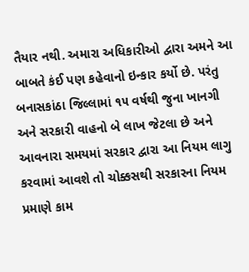તૈયાર નથી. અમારા અધિકારીઓ દ્વારા અમને આ બાબતે કંઈ પણ કહેવાનો ઇન્કાર કર્યો છે. પરંતુ  બનાસકાંઠા જિલ્લામાં ૧૫ વર્ષથી જુના ખાનગી અને સરકારી વાહનો બે લાખ જેટલા છે અને આવનારા સમયમાં સરકાર દ્વારા આ નિયમ લાગુ કરવામાં આવશે તો ચોક્કસથી સરકારના નિયમ પ્રમાણે કામ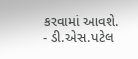કરવામાં આવશે.
- ડી.એસ.પટેલ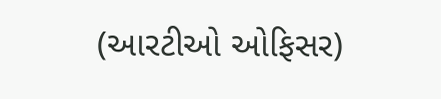(આરટીઓ ઓફિસર)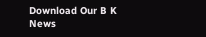Download Our B K News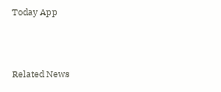Today App



Related News